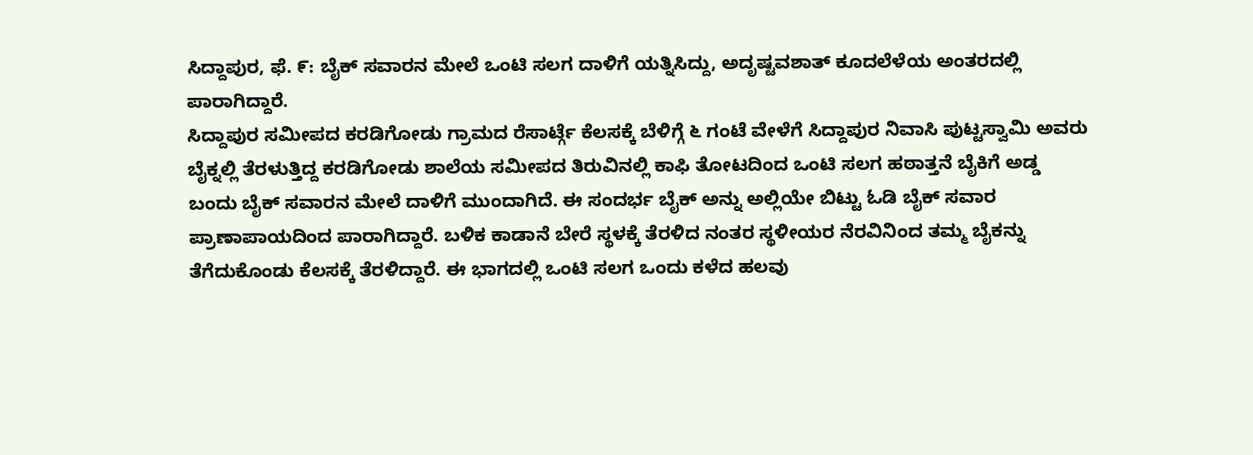ಸಿದ್ದಾಪುರ, ಫೆ. ೯: ಬೈಕ್ ಸವಾರನ ಮೇಲೆ ಒಂಟಿ ಸಲಗ ದಾಳಿಗೆ ಯತ್ನಿಸಿದ್ದು, ಅದೃಷ್ಟವಶಾತ್ ಕೂದಲೆಳೆಯ ಅಂತರದಲ್ಲಿ ಪಾರಾಗಿದ್ದಾರೆ.
ಸಿದ್ದಾಪುರ ಸಮೀಪದ ಕರಡಿಗೋಡು ಗ್ರಾಮದ ರೆಸಾರ್ಟ್ಗೆ ಕೆಲಸಕ್ಕೆ ಬೆಳಿಗ್ಗೆ ೬ ಗಂಟೆ ವೇಳೆಗೆ ಸಿದ್ದಾಪುರ ನಿವಾಸಿ ಪುಟ್ಟಸ್ವಾಮಿ ಅವರು ಬೈಕ್ನಲ್ಲಿ ತೆರಳುತ್ತಿದ್ದ ಕರಡಿಗೋಡು ಶಾಲೆಯ ಸಮೀಪದ ತಿರುವಿನಲ್ಲಿ ಕಾಫಿ ತೋಟದಿಂದ ಒಂಟಿ ಸಲಗ ಹಠಾತ್ತನೆ ಬೈಕಿಗೆ ಅಡ್ಡ ಬಂದು ಬೈಕ್ ಸವಾರನ ಮೇಲೆ ದಾಳಿಗೆ ಮುಂದಾಗಿದೆ. ಈ ಸಂದರ್ಭ ಬೈಕ್ ಅನ್ನು ಅಲ್ಲಿಯೇ ಬಿಟ್ಟು ಓಡಿ ಬೈಕ್ ಸವಾರ ಪ್ರಾಣಾಪಾಯದಿಂದ ಪಾರಾಗಿದ್ದಾರೆ. ಬಳಿಕ ಕಾಡಾನೆ ಬೇರೆ ಸ್ಥಳಕ್ಕೆ ತೆರಳಿದ ನಂತರ ಸ್ಥಳೀಯರ ನೆರವಿನಿಂದ ತಮ್ಮ ಬೈಕನ್ನು ತೆಗೆದುಕೊಂಡು ಕೆಲಸಕ್ಕೆ ತೆರಳಿದ್ದಾರೆ. ಈ ಭಾಗದಲ್ಲಿ ಒಂಟಿ ಸಲಗ ಒಂದು ಕಳೆದ ಹಲವು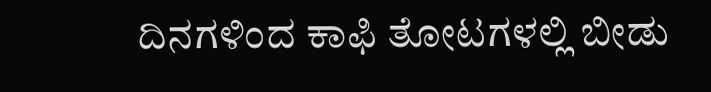ದಿನಗಳಿಂದ ಕಾಫಿ ತೋಟಗಳಲ್ಲಿ ಬೀಡು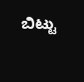ಬಿಟ್ಟು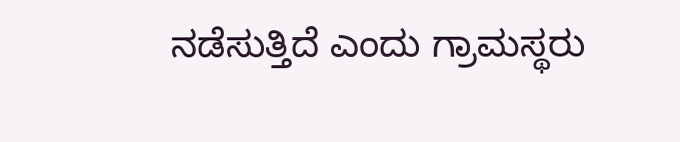ನಡೆಸುತ್ತಿದೆ ಎಂದು ಗ್ರಾಮಸ್ಥರು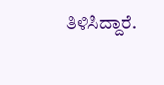ತಿಳಿಸಿದ್ದಾರೆ.